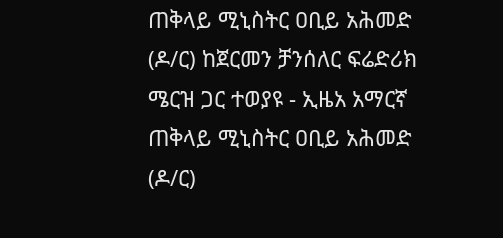ጠቅላይ ሚኒስትር ዐቢይ አሕመድ (ዶ/ር) ከጀርመን ቻንሰለር ፍሬድሪክ ሜርዝ ጋር ተወያዩ - ኢዜአ አማርኛ
ጠቅላይ ሚኒስትር ዐቢይ አሕመድ (ዶ/ር)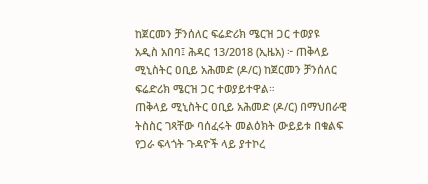ከጀርመን ቻንሰለር ፍሬድሪክ ሜርዝ ጋር ተወያዩ
አዲስ አበባ፤ ሕዳር 13/2018 (ኢዜአ) ፦ ጠቅላይ ሚኒስትር ዐቢይ አሕመድ (ዶ/ር) ከጀርመን ቻንሰለር ፍሬድሪክ ሜርዝ ጋር ተወያይተዋል።
ጠቅላይ ሚኒስትር ዐቢይ አሕመድ (ዶ/ር) በማህበራዊ ትስስር ገጻቸው ባሰፈሩት መልዕክት ውይይቱ በቁልፍ የጋራ ፍላጎት ጉዳዮች ላይ ያተኮረ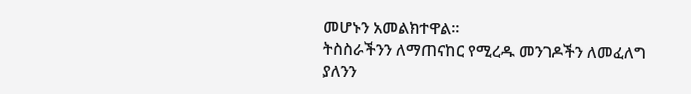መሆኑን አመልክተዋል።
ትስስራችንን ለማጠናከር የሚረዱ መንገዶችን ለመፈለግ ያለንን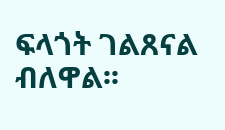ፍላጎት ገልጸናል ብለዋል፡፡